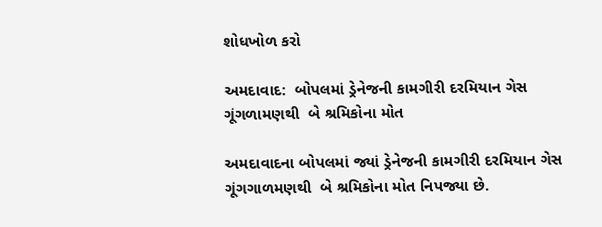શોધખોળ કરો

અમદાવાદ:  બોપલમાં ડ્રેનેજની કામગીરી દરમિયાન ગેસ ગૂંગળામણથી  બે શ્રમિકોના મોત

અમદાવાદના બોપલમાં જ્યાં ડ્રેનેજની કામગીરી દરમિયાન ગેસ ગૂંગગાળમણથી  બે શ્રમિકોના મોત નિપજ્યા છે.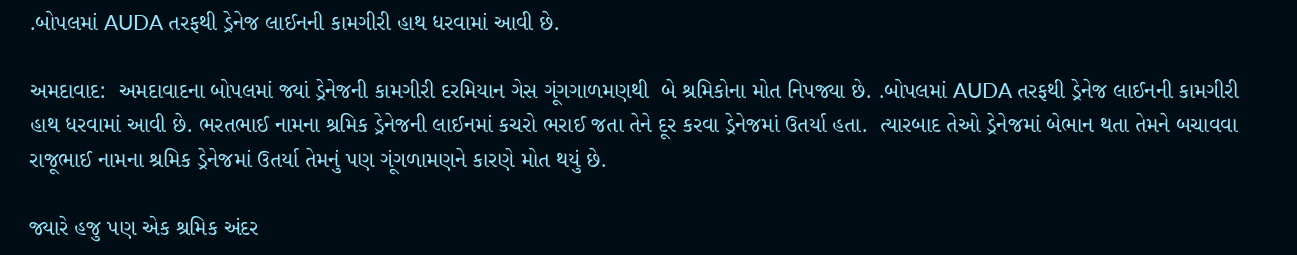.બોપલમાં AUDA તરફથી ડ્રેનેજ લાઈનની કામગીરી હાથ ધરવામાં આવી છે.

અમદાવાદ:  અમદાવાદના બોપલમાં જ્યાં ડ્રેનેજની કામગીરી દરમિયાન ગેસ ગૂંગગાળમણથી  બે શ્રમિકોના મોત નિપજ્યા છે. .બોપલમાં AUDA તરફથી ડ્રેનેજ લાઈનની કામગીરી હાથ ધરવામાં આવી છે. ભરતભાઈ નામના શ્રમિક ડ્રેનેજની લાઈનમાં કચરો ભરાઈ જતા તેને દૂર કરવા ડ્રેનેજમાં ઉતર્યા હતા.  ત્યારબાદ તેઓ ડ્રેનેજમાં બેભાન થતા તેમને બચાવવા રાજૂભાઈ નામના શ્રમિક ડ્રેનેજમાં ઉતર્યા તેમનું પણ ગૂંગળામણને કારણે મોત થયું છે.

જ્યારે હજુ પણ એક શ્રમિક અંદર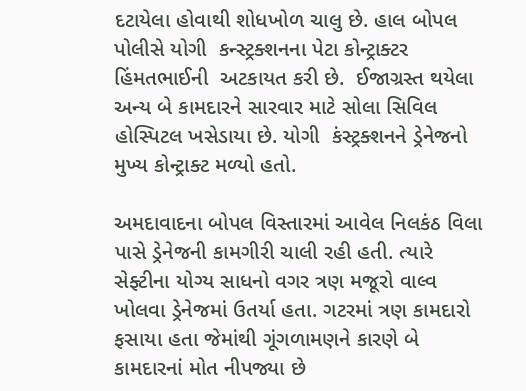દટાયેલા હોવાથી શોધખોળ ચાલુ છે. હાલ બોપલ પોલીસે યોગી  કન્સ્ટ્રક્શનના પેટા કોન્ટ્રાક્ટર હિંમતભાઈની  અટકાયત કરી છે.  ઈજાગ્રસ્ત થયેલા અન્ય બે કામદારને સારવાર માટે સોલા સિવિલ હોસ્પિટલ ખસેડાયા છે. યોગી  કંસ્ટ્રક્શનને ડ્રેનેજનો મુખ્ય કોન્ટ્રાક્ટ મળ્યો હતો.

અમદાવાદના બોપલ વિસ્તારમાં આવેલ નિલકંઠ વિલા પાસે ડ્રેનેજની કામગીરી ચાલી રહી હતી. ત્યારે સેફ્ટીના યોગ્ય સાધનો વગર ત્રણ મજૂરો વાલ્વ ખોલવા ડ્રેનેજમાં ઉતર્યા હતા. ગટરમાં ત્રણ કામદારો ફસાયા હતા જેમાંથી ગૂંગળામણને કારણે બે કામદારનાં મોત નીપજ્યા છે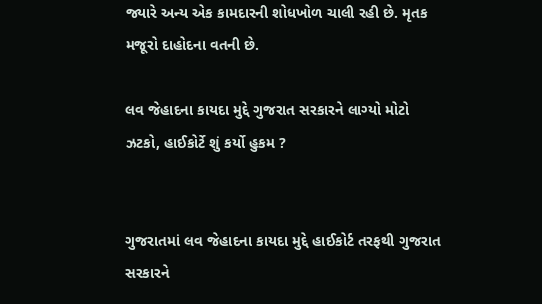જ્યારે અન્ય એક કામદારની શોધખોળ ચાલી રહી છે. મૃતક મજૂરો દાહોદના વતની છે.

લવ જેહાદના કાયદા મુદ્દે ગુજરાત સરકારને લાગ્યો મોટો ઝટકો, હાઈકોર્ટે શું કર્યો હુકમ ?


ગુજરાતમાં લવ જેહાદના કાયદા મુદ્દે હાઈકોર્ટ તરફથી ગુજરાત સરકારને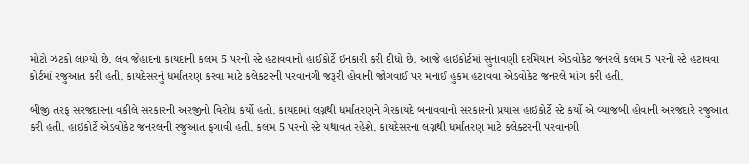મોટો ઝટકો લાગ્યો છે. લવ જેહાદના કાયદાની કલમ 5 પરનો સ્ટે હટાવવાનો હાઈકોર્ટે ઇનકારી કરી દીધો છે. આજે હાઇકોર્ટમાં સુનાવણી દરમિયાન એડવોકેટ જનરલે કલમ 5 પરનો સ્ટે હટાવવા કોર્ટમાં રજુઆત કરી હતી. કાયદેસરનું ધર્માંતરણ કરવા માટે કલેકટરની પરવાનગી જરૂરી હોવાની જોગવાઈ પર મનાઈ હુકમ હટાવવા એડવોકેટ જનરલે માંગ કરી હતી.

બીજી તરફ સરજદારના વકીલે સરકારની અરજીનો વિરોધ કર્યો હતો. કાયદામાં લગ્નથી ધર્માંતરણને ગેરકાયદે બનાવવાનો સરકારનો પ્રયાસ હાઇકોર્ટે સ્ટે કર્યો એ વ્યાજબી હોવાની અરજદારે રજુઆત કરી હતી. હાઇકોર્ટે એડવોકેટ જનરલની રજુઆત ફગાવી હતી. કલમ 5 પરનો સ્ટે યથાવત રહેશે. કાયદેસરના લગ્નથી ધર્માંતરણ માટે કલેક્ટરની પરવાનગી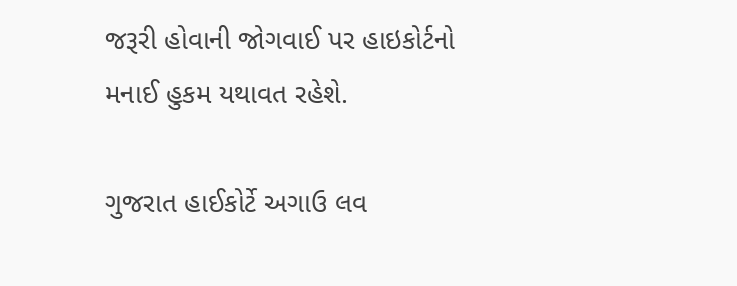જરૂરી હોવાની જોગવાઈ પર હાઇકોર્ટનો મનાઈ હુકમ યથાવત રહેશે.

ગુજરાત હાઈકોર્ટે અગાઉ લવ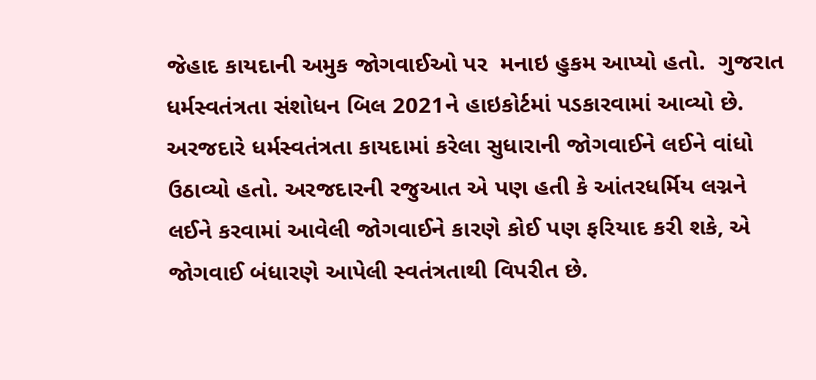જેહાદ કાયદાની અમુક જોગવાઈઓ પર  મનાઇ હુકમ આપ્યો હતો.  ગુજરાત ધર્મસ્વતંત્રતા સંશોધન બિલ 2021ને હાઇકોર્ટમાં પડકારવામાં આવ્યો છે. અરજદારે ધર્મસ્વતંત્રતા કાયદામાં કરેલા સુધારાની જોગવાઈને લઈને વાંધો ઉઠાવ્યો હતો. અરજદારની રજુઆત એ પણ હતી કે આંતરધર્મિય લગ્નને લઈને કરવામાં આવેલી જોગવાઈને કારણે કોઈ પણ ફરિયાદ કરી શકે, એ જોગવાઈ બંધારણે આપેલી સ્વતંત્રતાથી વિપરીત છે.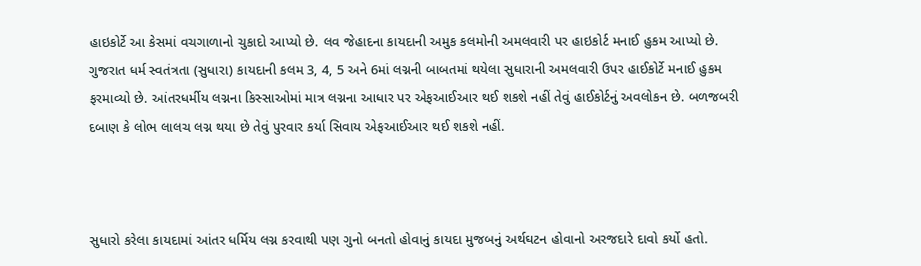હાઇકોર્ટે આ કેસમાં વચગાળાનો ચુકાદો આપ્યો છે. લવ જેહાદના કાયદાની અમુક કલમોની અમલવારી પર હાઇકોર્ટ મનાઈ હુકમ આપ્યો છે. ગુજરાત ધર્મ સ્વતંત્રતા (સુધારા) કાયદાની કલમ 3, 4, 5 અને 6માં લગ્નની બાબતમાં થયેલા સુધારાની અમલવારી ઉપર હાઈકોર્ટે મનાઈ હુકમ ફરમાવ્યો છે. આંતરધર્મીય લગ્નના કિસ્સાઓમાં માત્ર લગ્નના આધાર પર એફઆઈઆર થઈ શકશે નહીં તેવું હાઈકોર્ટનું અવલોકન છે. બળજબરી દબાણ કે લોભ લાલચ લગ્ન થયા છે તેવું પુરવાર કર્યા સિવાય એફઆઈઆર થઈ શકશે નહીં.



સુધારો કરેલા કાયદામાં આંતર ધર્મિય લગ્ન કરવાથી પણ ગુનો બનતો હોવાનું કાયદા મુજબનું અર્થઘટન હોવાનો અરજદારે દાવો કર્યો હતો.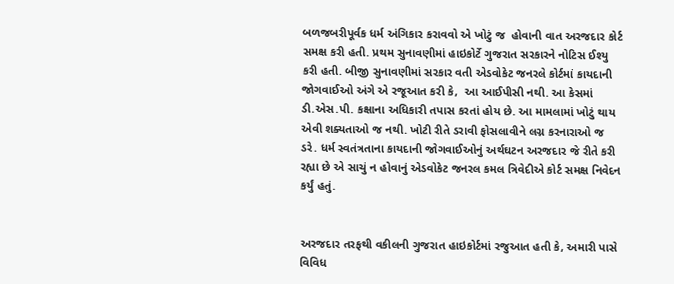બળજબરીપૂર્વક ધર્મ અંગિકાર કરાવવો એ ખોટું જ  હોવાની વાત અરજદાર કોર્ટ સમક્ષ કરી હતી. પ્રથમ સુનાવણીમાં હાઇકોર્ટે ગુજરાત સરકારને નોટિસ ઈશ્યુ કરી હતી. બીજી સુનાવણીમાં સરકાર વતી એડવોકેટ જનરલે કોર્ટમાં કાયદાની જોગવાઈઓ અંગે એ રજૂઆત કરી કે,  આ આઈપીસી નથી. આ કેસમાં ડી.એસ.પી. કક્ષાના અધિકારી તપાસ કરતાં હોય છે. આ મામલામાં ખોટું થાય એવી શક્યતાઓ જ નથી. ખોટી રીતે ડરાવી ફોસલાવીને લગ્ન કરનારાઓ જ ડરે. ધર્મ સ્વતંત્રતાના કાયદાની જોગવાઈઓનું અર્થઘટન અરજદાર જે રીતે કરી રહ્યા છે એ સાચું ન હોવાનું એડવોકેટ જનરલ કમલ ત્રિવેદીએ કોર્ટ સમક્ષ નિવેદન કર્યું હતું.


અરજદાર તરફથી વકીલની ગુજરાત હાઇકોર્ટમાં રજુઆત હતી કે, અમારી પાસે વિવિધ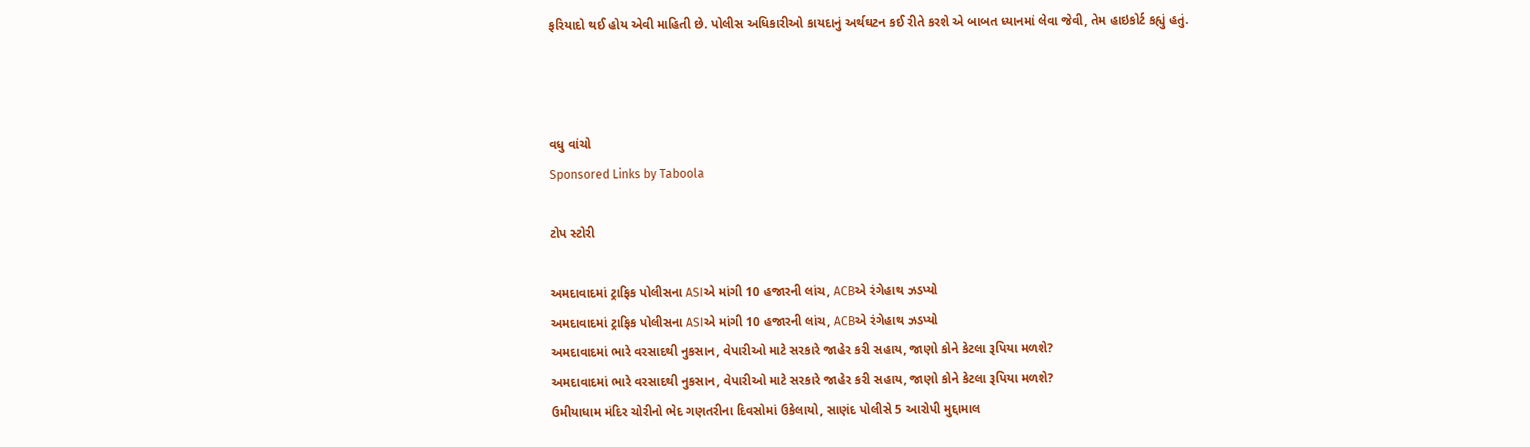ફરિયાદો થઈ હોય એવી માહિતી છે. પોલીસ અધિકારીઓ કાયદાનું અર્થઘટન કઈ રીતે કરશે એ બાબત ધ્યાનમાં લેવા જેવી, તેમ હાઇકોર્ટ કહ્યું હતું.



વધુ વાંચો
Sponsored Links by Taboola

ટોપ સ્ટોરી

અમદાવાદમાં ટ્રાફિક પોલીસના ASIએ માંગી 10 હજારની લાંચ, ACBએ રંગેહાથ ઝડપ્યો
અમદાવાદમાં ટ્રાફિક પોલીસના ASIએ માંગી 10 હજારની લાંચ, ACBએ રંગેહાથ ઝડપ્યો
અમદાવાદમાં ભારે વરસાદથી નુકસાન, વેપારીઓ માટે સરકારે જાહેર કરી સહાય, જાણો કોને કેટલા રૂપિયા મળશે?
અમદાવાદમાં ભારે વરસાદથી નુકસાન, વેપારીઓ માટે સરકારે જાહેર કરી સહાય, જાણો કોને કેટલા રૂપિયા મળશે?
ઉમીયાધામ મંદિર ચોરીનો ભેદ ગણતરીના દિવસોમાં ઉકેલાયો, સાણંદ પોલીસે 5 આરોપી મુદ્દામાલ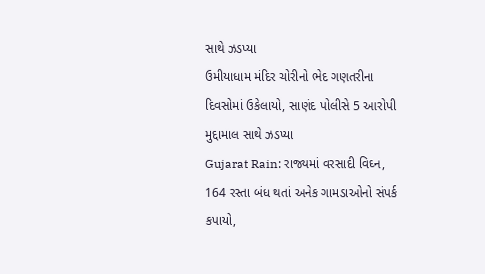સાથે ઝડપ્યા
ઉમીયાધામ મંદિર ચોરીનો ભેદ ગણતરીના દિવસોમાં ઉકેલાયો, સાણંદ પોલીસે 5 આરોપી મુદ્દામાલ સાથે ઝડપ્યા
Gujarat Rain: રાજ્યમાં વરસાદી વિઘ્ન, 164 રસ્તા બંધ થતાં અનેક ગામડાઓનો સંપર્ક કપાયો,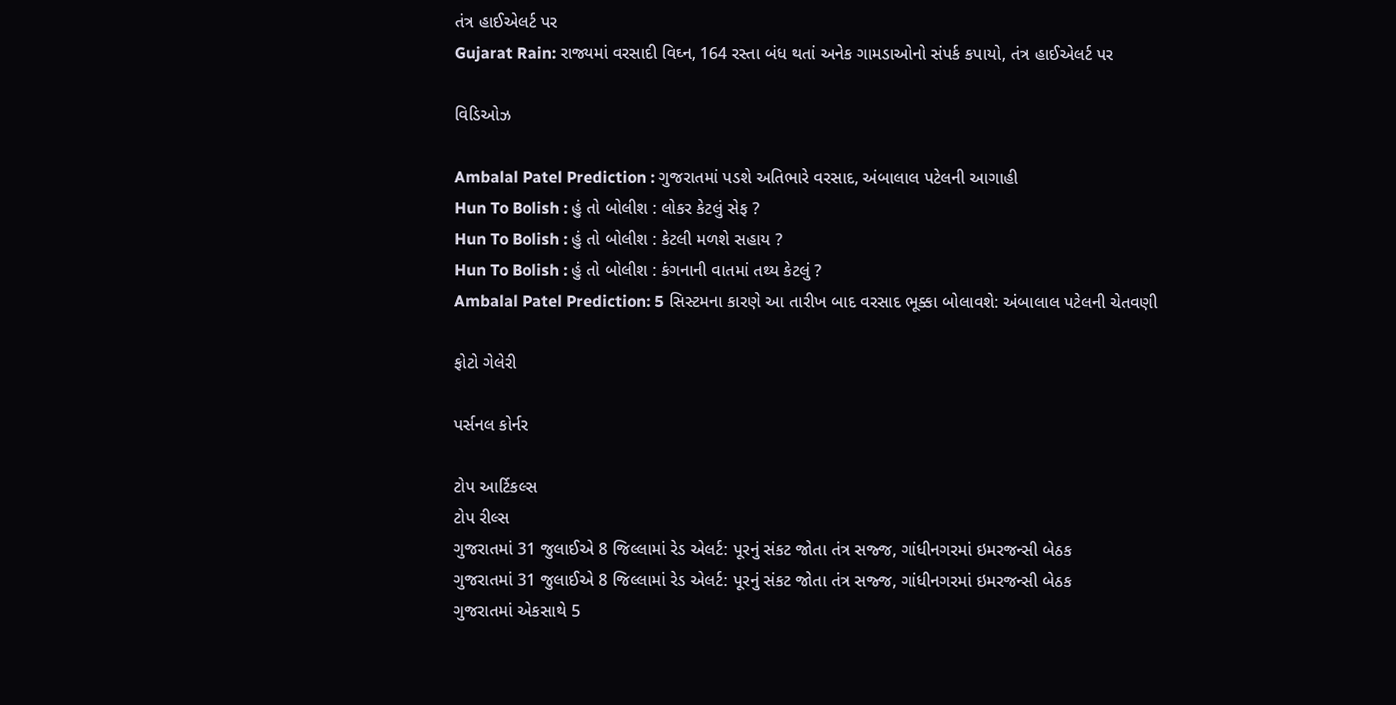તંત્ર હાઈએલર્ટ પર
Gujarat Rain: રાજ્યમાં વરસાદી વિઘ્ન, 164 રસ્તા બંધ થતાં અનેક ગામડાઓનો સંપર્ક કપાયો, તંત્ર હાઈએલર્ટ પર

વિડિઓઝ

Ambalal Patel Prediction : ગુજરાતમાં પડશે અતિભારે વરસાદ, અંબાલાલ પટેલની આગાહી
Hun To Bolish : હું તો બોલીશ : લોકર કેટલું સેફ ?
Hun To Bolish : હું તો બોલીશ : કેટલી મળશે સહાય ?
Hun To Bolish : હું તો બોલીશ : કંગનાની વાતમાં તથ્ય કેટલું ?
Ambalal Patel Prediction: 5 સિસ્ટમના કારણે આ તારીખ બાદ વરસાદ ભૂક્કા બોલાવશે: અંબાલાલ પટેલની ચેતવણી

ફોટો ગેલેરી

પર્સનલ કોર્નર

ટોપ આર્ટિકલ્સ
ટોપ રીલ્સ
ગુજરાતમાં 31 જુલાઈએ 8 જિલ્લામાં રેડ એલર્ટ: પૂરનું સંકટ જોતા તંત્ર સજ્જ, ગાંધીનગરમાં ઇમરજન્સી બેઠક
ગુજરાતમાં 31 જુલાઈએ 8 જિલ્લામાં રેડ એલર્ટ: પૂરનું સંકટ જોતા તંત્ર સજ્જ, ગાંધીનગરમાં ઇમરજન્સી બેઠક
ગુજરાતમાં એકસાથે 5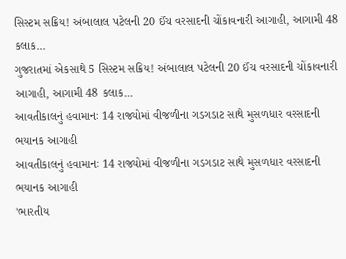સિસ્ટમ સક્રિય! અંબાલાલ પટેલની 20 ઈંચ વરસાદની ચોંકાવનારી આગાહી, આગામી 48 કલાક...
ગુજરાતમાં એકસાથે 5 સિસ્ટમ સક્રિય! અંબાલાલ પટેલની 20 ઈંચ વરસાદની ચોંકાવનારી આગાહી, આગામી 48 કલાક...
આવતીકાલનું હવામાનઃ 14 રાજ્યોમાં વીજળીના ગડગડાટ સાથે મુસળધાર વરસાદની ભયાનક આગાહી
આવતીકાલનું હવામાનઃ 14 રાજ્યોમાં વીજળીના ગડગડાટ સાથે મુસળધાર વરસાદની ભયાનક આગાહી
'ભારતીય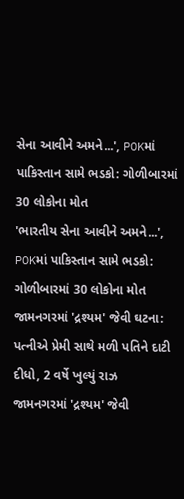સેના આવીને અમને...', POKમાં પાકિસ્તાન સામે ભડકો: ગોળીબારમાં 30 લોકોના મોત
'ભારતીય સેના આવીને અમને...', POKમાં પાકિસ્તાન સામે ભડકો: ગોળીબારમાં 30 લોકોના મોત
જામનગરમાં 'દ્રશ્યમ' જેવી ઘટના: પત્નીએ પ્રેમી સાથે મળી પતિને દાટી દીધો, 2 વર્ષે ખુલ્યું રાઝ
જામનગરમાં 'દ્રશ્યમ' જેવી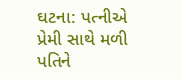ઘટના: પત્નીએ પ્રેમી સાથે મળી પતિને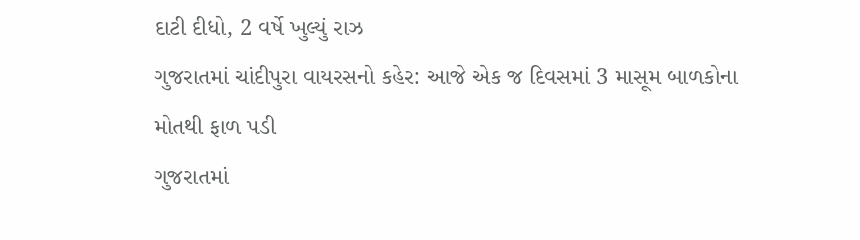દાટી દીધો, 2 વર્ષે ખુલ્યું રાઝ
ગુજરાતમાં ચાંદીપુરા વાયરસનો કહેર: આજે એક જ દિવસમાં 3 માસૂમ બાળકોના મોતથી ફાળ પડી
ગુજરાતમાં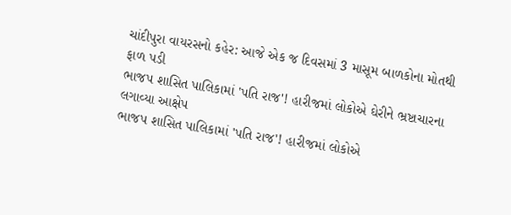ચાંદીપુરા વાયરસનો કહેર: આજે એક જ દિવસમાં 3 માસૂમ બાળકોના મોતથી ફાળ પડી
ભાજપ શાસિત પાલિકામાં 'પતિ રાજ'! હારીજમાં લોકોએ ઘેરીને ભ્રષ્ટાચારના લગાવ્યા આક્ષેપ
ભાજપ શાસિત પાલિકામાં 'પતિ રાજ'! હારીજમાં લોકોએ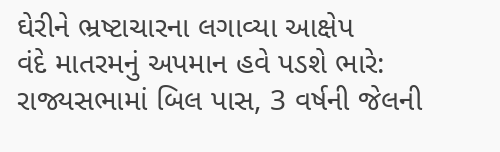ઘેરીને ભ્રષ્ટાચારના લગાવ્યા આક્ષેપ
વંદે માતરમનું અપમાન હવે પડશે ભારે: રાજ્યસભામાં બિલ પાસ, 3 વર્ષની જેલની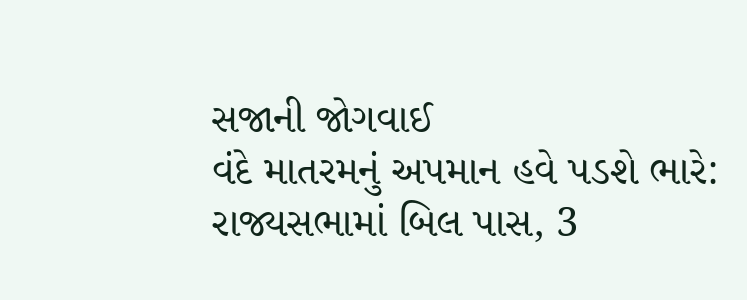સજાની જોગવાઈ
વંદે માતરમનું અપમાન હવે પડશે ભારે: રાજ્યસભામાં બિલ પાસ, 3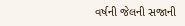વર્ષની જેલની સજાની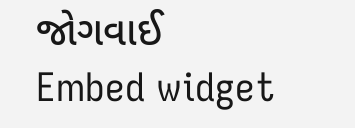જોગવાઈ
Embed widget